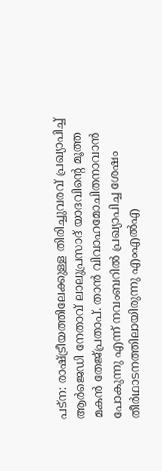പട്ന: രാഷ്ട്രീയത്തിലേക്കുള്ള തിരിച്ചുവരവ് പ്രഖ്യാപിച്ച് ആർജെഡി നേതാവ് ലാലുപ്രസാദ് യാദവിന്റെ മൂത്ത മകൻ തേജ്പ്രതാപ്. താൻ വിവാഹമോചിതനാവാൻ പോകുന്നു എന്ന് നവംബറിൽ പ്രഖ്യാപിച്ച ശേഷം തീർഥാടനത്തിലായിരുന്നു എംഎൽഎ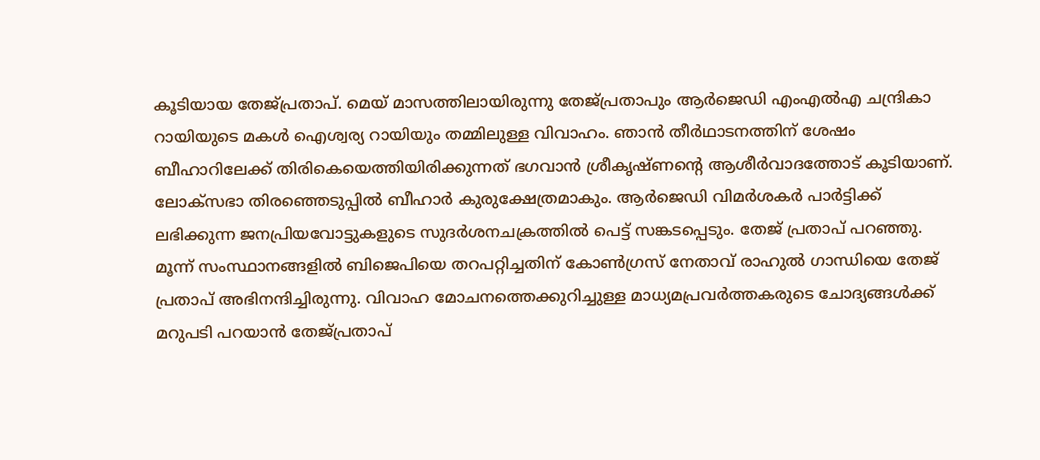കൂടിയായ തേജ്പ്രതാപ്. മെയ് മാസത്തിലായിരുന്നു തേജ്പ്രതാപും ആർജെഡി എംഎൽഎ ചന്ദ്രികാ റായിയുടെ മകൾ ഐശ്വര്യ റായിയും തമ്മിലുള്ള വിവാഹം. ഞാൻ തീർഥാടനത്തിന് ശേഷം ബീഹാറിലേക്ക് തിരികെയെത്തിയിരിക്കുന്നത് ഭഗവാൻ ശ്രീകൃഷ്ണന്റെ ആശീർവാദത്തോട് കൂടിയാണ്. ലോക്സഭാ തിരഞ്ഞെടുപ്പിൽ ബീഹാർ കുരുക്ഷേത്രമാകും. ആർജെഡി വിമർശകർ പാർട്ടിക്ക് ലഭിക്കുന്ന ജനപ്രിയവോട്ടുകളുടെ സുദർശനചക്രത്തിൽ പെട്ട് സങ്കടപ്പെടും. തേജ് പ്രതാപ് പറഞ്ഞു. മൂന്ന് സംസ്ഥാനങ്ങളിൽ ബിജെപിയെ തറപറ്റിച്ചതിന് കോൺഗ്രസ് നേതാവ് രാഹുൽ ഗാന്ധിയെ തേജ് പ്രതാപ് അഭിനന്ദിച്ചിരുന്നു. വിവാഹ മോചനത്തെക്കുറിച്ചുള്ള മാധ്യമപ്രവർത്തകരുടെ ചോദ്യങ്ങൾക്ക് മറുപടി പറയാൻ തേജ്പ്രതാപ്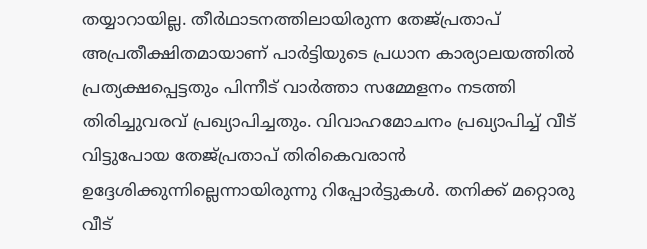തയ്യാറായില്ല. തീർഥാടനത്തിലായിരുന്ന തേജ്പ്രതാപ് അപ്രതീക്ഷിതമായാണ് പാർട്ടിയുടെ പ്രധാന കാര്യാലയത്തിൽ പ്രത്യക്ഷപ്പെട്ടതും പിന്നീട് വാർത്താ സമ്മേളനം നടത്തി തിരിച്ചുവരവ് പ്രഖ്യാപിച്ചതും. വിവാഹമോചനം പ്രഖ്യാപിച്ച് വീട് വിട്ടുപോയ തേജ്പ്രതാപ് തിരികെവരാൻ ഉദ്ദേശിക്കുന്നില്ലെന്നായിരുന്നു റിപ്പോർട്ടുകൾ. തനിക്ക് മറ്റൊരു വീട്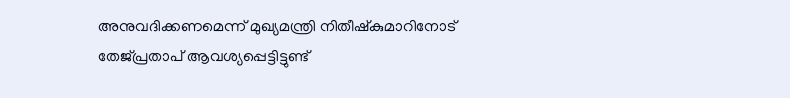അനുവദിക്കണമെന്ന് മുഖ്യമന്ത്രി നിതീഷ്കുമാറിനോട് തേജ്പ്രതാപ് ആവശ്യപ്പെട്ടിട്ടുണ്ട്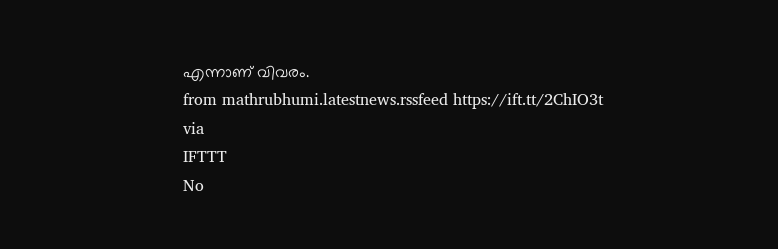എന്നാണ് വിവരം.
from mathrubhumi.latestnews.rssfeed https://ift.tt/2ChIO3t
via
IFTTT
No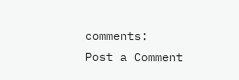comments:
Post a Comment